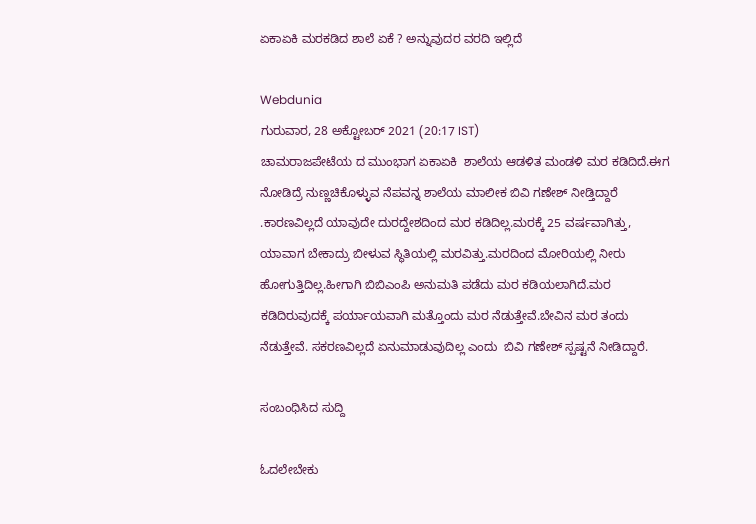ಏಕಾಏಕಿ ಮರಕಡಿದ ಶಾಲೆ ಏಕೆ ? ಅನ್ನುವುದರ ವರದಿ ಇಲ್ಲಿದೆ

Webdunia
ಗುರುವಾರ, 28 ಅಕ್ಟೋಬರ್ 2021 (20:17 IST)
ಚಾಮರಾಜಪೇಟೆಯ ದ ಮುಂಭಾಗ ಏಕಾಏಕಿ  ಶಾಲೆಯ ಆಡಳಿತ ಮಂಡಳಿ ಮರ ಕಡಿದಿದೆ.ಈಗ ನೋಡಿದ್ರೆ ನುಣ್ಣಚಿಕೊಳ್ಳುವ ನೆಪವನ್ನ ಶಾಲೆಯ ಮಾಲೀಕ ಬಿವಿ ಗಣೇಶ್ ನೀಡ್ತಿದ್ದಾರೆ  .ಕಾರಣವಿಲ್ಲದೆ ಯಾವುದೇ ದುರದ್ದೇಶದಿಂದ ಮರ ಕಡಿದಿಲ್ಲ.ಮರಕ್ಕೆ 25 ವರ್ಷವಾಗಿತ್ತು, ಯಾವಾಗ ಬೇಕಾದ್ರು ಬೀಳುವ ಸ್ಥಿತಿಯಲ್ಲಿ ಮರವಿತ್ತು.ಮರದಿಂದ ಮೋರಿಯಲ್ಲಿ ನೀರು ಹೋಗುತ್ತಿದಿಲ್ಲ.ಹೀಗಾಗಿ ಬಿಬಿಎಂಪಿ ಅನುಮತಿ ಪಡೆದು ಮರ ಕಡಿಯಲಾಗಿದೆ.ಮರ ಕಡಿದಿರುವುದಕ್ಕೆ ಪರ್ಯಾಯವಾಗಿ ಮತ್ತೊಂದು ಮರ ನೆಡುತ್ತೇವೆ.ಬೇವಿನ ಮರ ತಂದು ನೆಡುತ್ತೇವೆ. ಸಕರಣವಿಲ್ಲದೆ ಏನುಮಾಡುವುದಿಲ್ಲ ಎಂದು  ಬಿವಿ ಗಣೇಶ್ ಸ್ಪಷ್ಟನೆ ನೀಡಿದ್ದಾರೆ.

ಸಂಬಂಧಿಸಿದ ಸುದ್ದಿ

ಓದಲೇಬೇಕು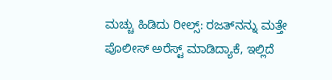ಮಚ್ಚು ಹಿಡಿದು ರೀಲ್ಸ್‌: ರಜತ್‌ನನ್ನು ಮತ್ತೇ ಪೊಲೀಸ್ ಅರೆಸ್ಟ್ ಮಾಡಿದ್ಯಾಕೆ, ಇಲ್ಲಿದೆ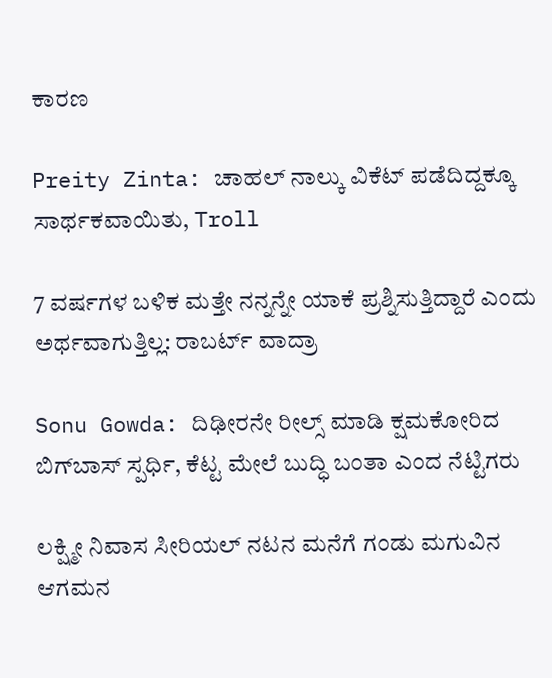ಕಾರಣ

Preity Zinta: ಚಾಹಲ್ ನಾಲ್ಕು ವಿಕೆಟ್ ಪಡೆದಿದ್ದಕ್ಕೂ ಸಾರ್ಥಕವಾಯಿತು, Troll

7 ವರ್ಷಗಳ ಬಳಿಕ ಮತ್ತೇ ನನ್ನನ್ನೇ ಯಾಕೆ ಪ್ರಶ್ನಿಸುತ್ತಿದ್ದಾರೆ ಎಂದು ಅರ್ಥವಾಗುತ್ತಿಲ್ಲ: ರಾಬರ್ಟ್‌ ವಾದ್ರಾ

Sonu Gowda: ದಿಢೀರನೇ ರೀಲ್ಸ್ ಮಾಡಿ ಕ್ಷಮಕೋರಿದ ಬಿಗ್‌ಬಾಸ್‌ ಸ್ಪರ್ಧಿ, ಕೆಟ್ಟ ಮೇಲೆ ಬುದ್ಧಿ ಬಂತಾ ಎಂದ ನೆಟ್ಟಿಗರು

ಲಕ್ಷ್ಮೀ ನಿವಾಸ ಸೀರಿಯಲ್ ನಟನ ಮನೆಗೆ ಗಂಡು ಮಗುವಿನ ಆಗಮನ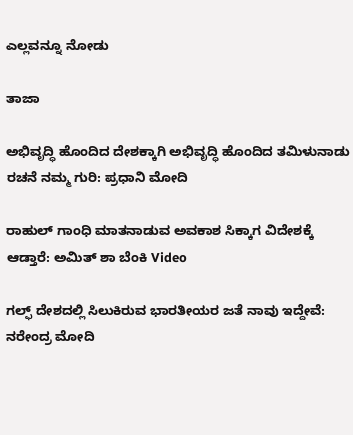ಎಲ್ಲವನ್ನೂ ನೋಡು

ತಾಜಾ

ಅಭಿವೃದ್ಧಿ ಹೊಂದಿದ ದೇಶಕ್ಕಾಗಿ ಅಭಿವೃದ್ಧಿ ಹೊಂದಿದ ತಮಿಳುನಾಡು ರಚನೆ ನಮ್ಮ ಗುರಿ: ಪ್ರಧಾನಿ ಮೋದಿ

ರಾಹುಲ್ ಗಾಂಧಿ ಮಾತನಾಡುವ ಅವಕಾಶ ಸಿಕ್ಕಾಗ ವಿದೇಶಕ್ಕೆ ಆಡ್ತಾರೆ: ಅಮಿತ್ ಶಾ ಬೆಂಕಿ Video

ಗಲ್ಫ್‌ ದೇಶದಲ್ಲಿ ಸಿಲುಕಿರುವ ಭಾರತೀಯರ ಜತೆ ನಾವು ಇದ್ದೇವೆ: ನರೇಂದ್ರ ಮೋದಿ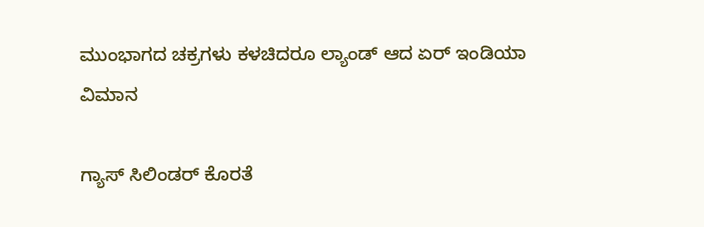ಮುಂಭಾಗದ ಚಕ್ರಗಳು ಕಳಚಿದರೂ ಲ್ಯಾಂಡ್ ಆದ ಏರ್‌ ಇಂಡಿಯಾ ವಿಮಾನ

ಗ್ಯಾಸ್ ಸಿಲಿಂಡರ್ ಕೊರತೆ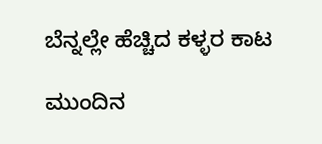ಬೆನ್ನಲ್ಲೇ ಹೆಚ್ಚಿದ ಕಳ್ಳರ ಕಾಟ

ಮುಂದಿನ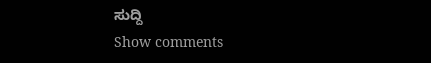ಸುದ್ದಿ
Show comments